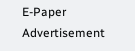E-Paper
Advertisement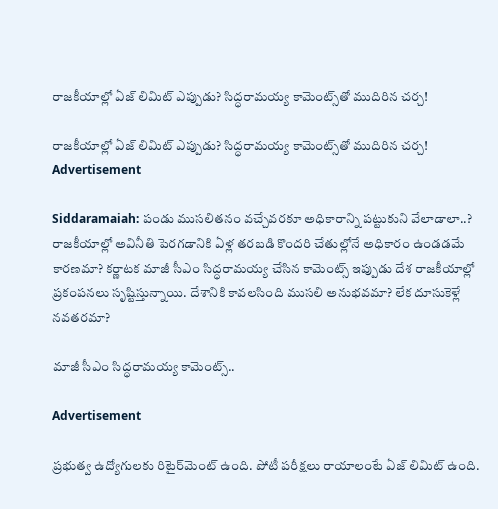రాజకీయాల్లో ఏజ్ లిమిట్ ఎప్పుడు? సిద్ధరామయ్య కామెంట్స్‌తో ముదిరిన చర్చ!

రాజకీయాల్లో ఏజ్ లిమిట్ ఎప్పుడు? సిద్ధరామయ్య కామెంట్స్‌తో ముదిరిన చర్చ!
Advertisement

Siddaramaiah: పండు ముసలితనం వచ్చేవరకూ అధికారాన్ని పట్టుకుని వేలాడాలా..? రాజకీయాల్లో అవినీతి పెరగడానికి ఏళ్ల తరబడి కొందరి చేతుల్లోనే అధికారం ఉండడమే కారణమా? కర్ణాటక మాజీ సీఎం సిద్ధరామయ్య చేసిన కామెంట్స్ ఇప్పుడు దేశ రాజకీయాల్లో ప్రకంపనలు సృష్టిస్తున్నాయి. దేశానికి కావలసింది ముసలి అనుభవమా? లేక దూసుకెళ్లే నవతరమా?

మాజీ సీఎం సిద్ధరామయ్య కామెంట్స్..

Advertisement

ప్రభుత్వ ఉద్యోగులకు రిటైర్‌మెంట్‌ ఉంది. పోటీ పరీక్షలు రాయాలంటే ఏజ్ లిమిట్ ఉంది.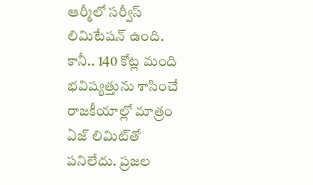ఆర్మీలో సర్వీస్‌ లిమిటేషన్ ఉంది. కానీ.. 140 కోట్ల మంది భవిష్యత్తును శాసించే రాజకీయాల్లో మాత్రం ఏజ్ లిమిట్‌తో పనిలేదు. ప్రజల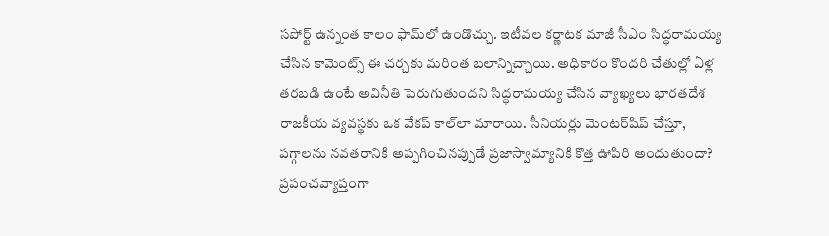సపోర్ట్ ఉన్నంత కాలం ఫామ్‌లో ఉండొచ్చు. ఇటీవల కర్ణాటక మాజీ సీఎం సిద్ధరామయ్య చేసిన కామెంట్స్ ఈ చర్చకు మరింత బలాన్నిచ్చాయి. అధికారం కొందరి చేతుల్లో ఏళ్ల తరబడి ఉంటే అవినీతి పెరుగుతుందని సిద్ధరామయ్య చేసిన వ్యాఖ్యలు భారతదేశ రాజకీయ వ్యవస్థకు ఒక వేకప్ కాల్‌లా మారాయి. సీనియర్లు మెంటర్‌షిప్‌ చేస్తూ, పగ్గాలను నవతరానికి అప్పగించినప్పుడే ప్రజాస్వామ్యానికి కొత్త ఊపిరి అందుతుందా? ప్రపంచవ్యాప్తంగా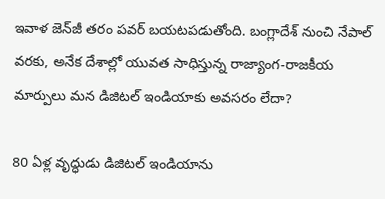ఇవాళ జెన్‌జీ తరం పవర్ బయటపడుతోంది. బంగ్లాదేశ్ నుంచి నేపాల్ వరకు, అనేక దేశాల్లో యువత సాధిస్తున్న రాజ్యాంగ-రాజకీయ మార్పులు మన డిజిటల్‌ ఇండియాకు అవసరం లేదా?

80 ఏళ్ల వృద్ధుడు డిజిటల్ ఇండియాను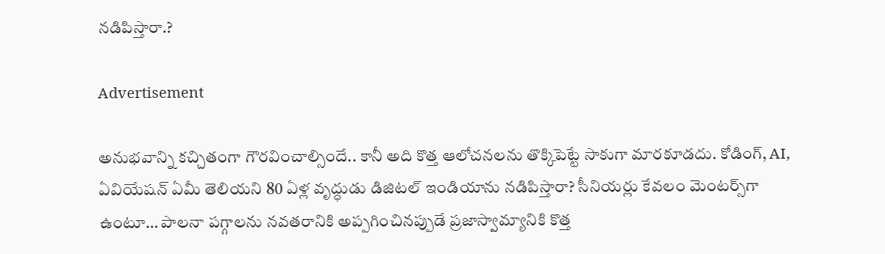నడిపిస్తారా.?

Advertisement

అనుభవాన్ని కచ్చితంగా గౌరవించాల్సిందే.. కానీ అది కొత్త ఆలోచనలను తొక్కిపెట్టే సాకుగా మారకూడదు. కోడింగ్, AI, ఏవియేషన్ ఏమీ తెలియని 80 ఏళ్ల వృద్ధుడు డిజిటల్ ఇండియాను నడిపిస్తారా? సీనియర్లు కేవలం మెంటర్స్‌గా ఉంటూ… పాలనా పగ్గాలను నవతరానికి అప్పగించినప్పుడే ప్రజాస్వామ్యానికి కొత్త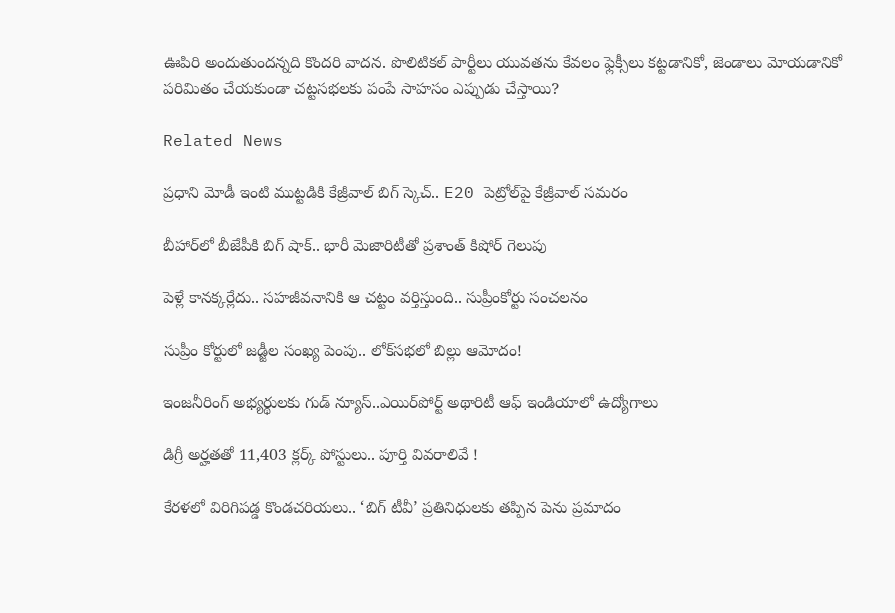ఊపిరి అందుతుందన్నది కొందరి వాదన. పొలిటికల్ పార్టీలు యువతను కేవలం ఫ్లెక్సీలు కట్టడానికో, జెండాలు మోయడానికో పరిమితం చేయకుండా చట్టసభలకు పంపే సాహసం ఎప్పుడు చేస్తాయి?

Related News

ప్రధాని మోడీ ఇంటి ముట్టడికి కేజ్రీవాల్ బిగ్ స్కెచ్.. E20 పెట్రోల్‌పై కేజ్రీవాల్ సమరం

బీహార్‌లో బీజేపీకి బిగ్ షాక్.. భారీ మెజారిటీతో ప్రశాంత్ కిషోర్ గెలుపు

పెళ్లే కానక్కర్లేదు.. సహజీవనానికి ఆ చట్టం వర్తిస్తుంది.. సుప్రీంకోర్టు సంచలనం

సుప్రీం కోర్టులో జడ్జీల సంఖ్య పెంపు.. లోక్‌సభలో బిల్లు ఆమోదం!

ఇంజనీరింగ్ అభ్యర్థులకు గుడ్ న్యూస్..ఎయిర్‌పోర్ట్ అథారిటీ ఆఫ్ ఇండియాలో ఉద్యోగాలు

డిగ్రీ అర్హతతో 11,403 క్లర్క్ పోస్టులు.. పూర్తి వివరాలివే !

కేరళలో విరిగిపడ్డ కొండచరియలు.. ‘బిగ్ టీవీ’ ప్రతినిధులకు తప్పిన పెను ప్రమాదం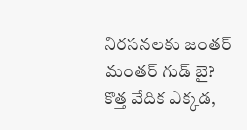నిరసనలకు జంతర్ మంతర్ గుడ్ బై? కొత్త వేదిక ఎక్కడ,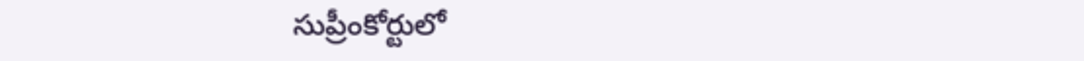సుప్రీంకోర్టులో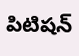పిటిషన్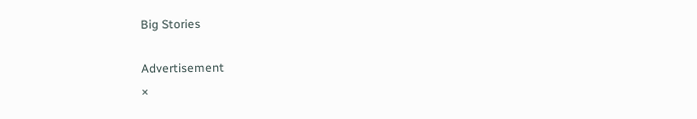Big Stories

Advertisement
×